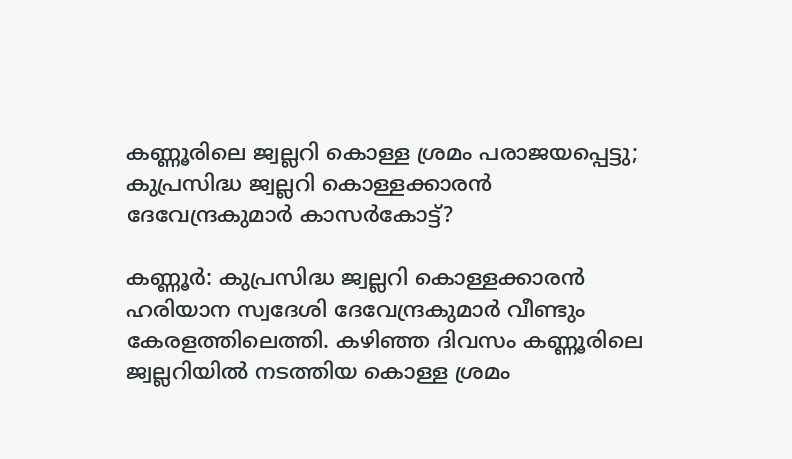കണ്ണൂരിലെ ജ്വല്ലറി കൊള്ള ശ്രമം പരാജയപ്പെട്ടു; കുപ്രസിദ്ധ ജ്വല്ലറി കൊള്ളക്കാരന്‍ ദേവേന്ദ്രകുമാര്‍ കാസര്‍കോട്ട്?

കണ്ണൂര്‍: കുപ്രസിദ്ധ ജ്വല്ലറി കൊള്ളക്കാരന്‍ ഹരിയാന സ്വദേശി ദേവേന്ദ്രകുമാര്‍ വീണ്ടും കേരളത്തിലെത്തി. കഴിഞ്ഞ ദിവസം കണ്ണൂരിലെ ജ്വല്ലറിയില്‍ നടത്തിയ കൊള്ള ശ്രമം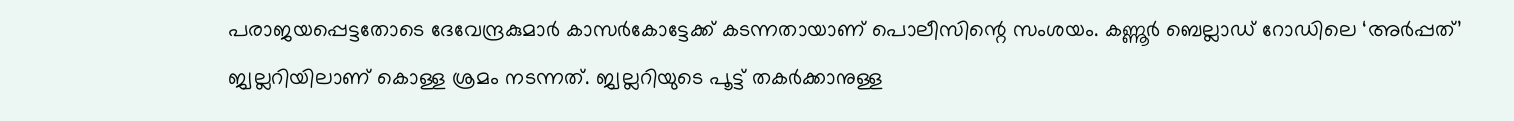പരാജയപ്പെട്ടതോടെ ദേവേന്ദ്രകുമാര്‍ കാസര്‍കോട്ടേക്ക് കടന്നതായാണ് പൊലീസിന്റെ സംശയം. കണ്ണൂര്‍ ബെല്ലാഡ് റോഡിലെ ‘അര്‍പ്പത്’ ജ്വല്ലറിയിലാണ് കൊള്ള ശ്രമം നടന്നത്. ജ്വല്ലറിയുടെ പൂട്ട് തകര്‍ക്കാനുള്ള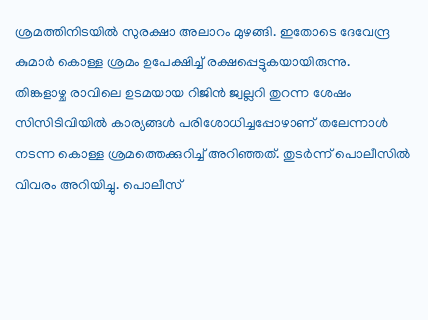ശ്രമത്തിനിടയില്‍ സുരക്ഷാ അലാറം മുഴങ്ങി. ഇതോടെ ദേവേന്ദ്ര കുമാര്‍ കൊള്ള ശ്രമം ഉപേക്ഷിച്ച് രക്ഷപ്പെട്ടുകയായിരുന്നു.
തിങ്കളാഴ്ച രാവിലെ ഉടമയായ റിജിന്‍ ജ്വല്ലറി തുറന്ന ശേഷം സിസിടിവിയില്‍ കാര്യങ്ങള്‍ പരിശോധിച്ചപ്പോഴാണ് തലേന്നാള്‍ നടന്ന കൊള്ള ശ്രമത്തെക്കുറിച്ച് അറിഞ്ഞത്. തുടര്‍ന്ന് പൊലീസില്‍ വിവരം അറിയിച്ചു. പൊലീസ്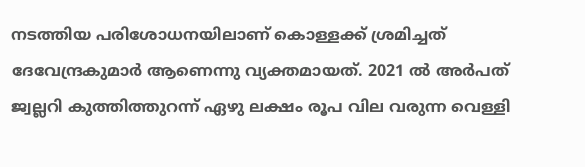നടത്തിയ പരിശോധനയിലാണ് കൊള്ളക്ക് ശ്രമിച്ചത് ദേവേന്ദ്രകുമാര്‍ ആണെന്നു വ്യക്തമായത്. 2021 ല്‍ അര്‍പത് ജ്വല്ലറി കുത്തിത്തുറന്ന് ഏഴു ലക്ഷം രൂപ വില വരുന്ന വെള്ളി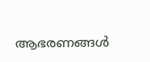ആഭരണങ്ങള്‍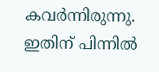കവര്‍ന്നിരുന്നു. ഇതിന് പിന്നില്‍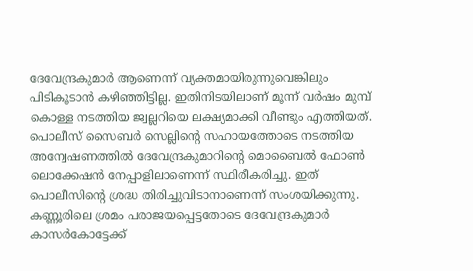ദേവേന്ദ്രകുമാര്‍ ആണെന്ന് വ്യക്തമായിരുന്നുവെങ്കിലും പിടികൂടാന്‍ കഴിഞ്ഞിട്ടില്ല. ഇതിനിടയിലാണ് മൂന്ന് വര്‍ഷം മുമ്പ് കൊള്ള നടത്തിയ ജ്വല്ലറിയെ ലക്ഷ്യമാക്കി വീണ്ടും എത്തിയത്. പൊലീസ് സൈബര്‍ സെല്ലിന്റെ സഹായത്തോടെ നടത്തിയ അന്വേഷണത്തില്‍ ദേവേന്ദ്രകുമാറിന്റെ മൊബൈല്‍ ഫോണ്‍ ലൊക്കേഷന്‍ നേപ്പാളിലാണെന്ന് സ്ഥിരീകരിച്ചു. ഇത് പൊലീസിന്റെ ശ്രദ്ധ തിരിച്ചുവിടാനാണെന്ന് സംശയിക്കുന്നു. കണ്ണൂരിലെ ശ്രമം പരാജയപ്പെട്ടതോടെ ദേവേന്ദ്രകുമാര്‍ കാസര്‍കോട്ടേക്ക്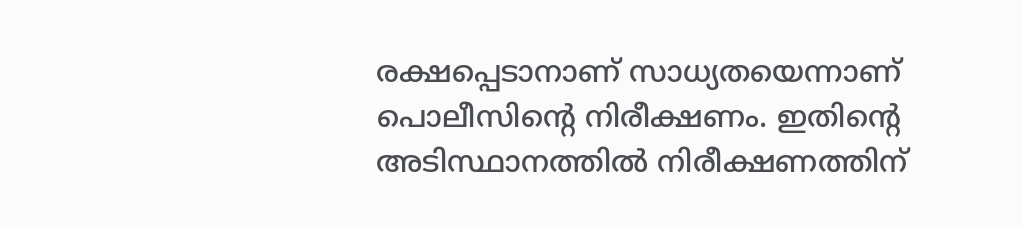രക്ഷപ്പെടാനാണ് സാധ്യതയെന്നാണ് പൊലീസിന്റെ നിരീക്ഷണം. ഇതിന്റെ അടിസ്ഥാനത്തില്‍ നിരീക്ഷണത്തിന്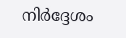നിര്‍ദ്ദേശം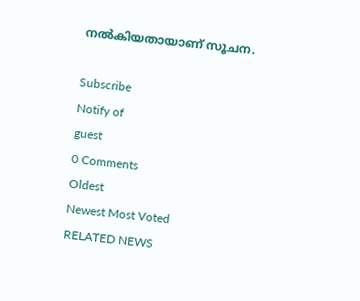നല്‍കിയതായാണ് സൂചന.

Subscribe
Notify of
guest
0 Comments
Oldest
Newest Most Voted
RELATED NEWS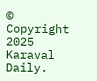© Copyright 2025 Karaval Daily.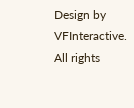Design by VFInteractive. All rights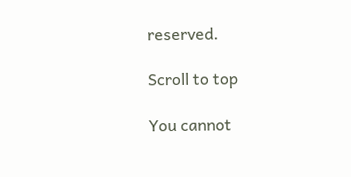reserved.

Scroll to top

You cannot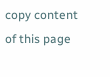copy content of this page